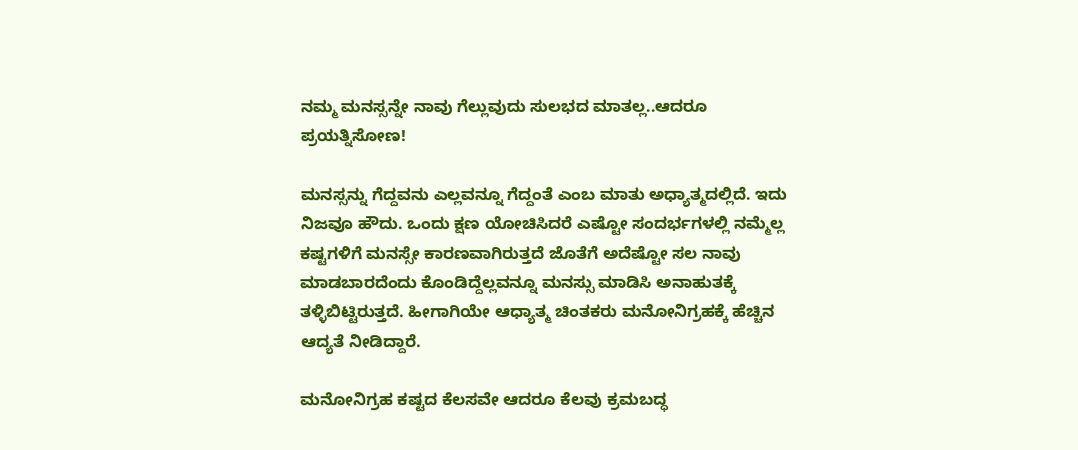ನಮ್ಮ ಮನಸ್ಸನ್ನೇ ನಾವು ಗೆಲ್ಲುವುದು ಸುಲಭದ ಮಾತಲ್ಲ..ಆದರೂ ಪ್ರಯತ್ನಿಸೋಣ!

ಮನಸ್ಸನ್ನು ಗೆದ್ದವನು ಎಲ್ಲವನ್ನೂ ಗೆದ್ದಂತೆ ಎಂಬ ಮಾತು ಅಧ್ಯಾತ್ಮದಲ್ಲಿದೆ. ಇದು ನಿಜವೂ ಹೌದು. ಒಂದು ಕ್ಷಣ ಯೋಚಿಸಿದರೆ ಎಷ್ಟೋ ಸಂದರ್ಭಗಳಲ್ಲಿ ನಮ್ಮೆಲ್ಲ ಕಷ್ಟಗಳಿಗೆ ಮನಸ್ಸೇ ಕಾರಣವಾಗಿರುತ್ತದೆ ಜೊತೆಗೆ ಅದೆಷ್ಟೋ ಸಲ ನಾವು ಮಾಡಬಾರದೆಂದು ಕೊಂಡಿದ್ದೆಲ್ಲವನ್ನೂ ಮನಸ್ಸು ಮಾಡಿಸಿ ಅನಾಹುತಕ್ಕೆ ತಳ್ಳಿಬಿಟ್ಟಿರುತ್ತದೆ. ಹೀಗಾಗಿಯೇ ಆಧ್ಯಾತ್ಮ ಚಿಂತಕರು ಮನೋನಿಗ್ರಹಕ್ಕೆ ಹೆಚ್ಚಿನ ಆದ್ಯತೆ ನೀಡಿದ್ದಾರೆ.

ಮನೋನಿಗ್ರಹ ಕಷ್ಟದ ಕೆಲಸವೇ ಆದರೂ ಕೆಲವು ಕ್ರಮಬದ್ಧ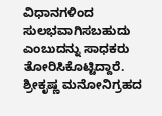ವಿಧಾನಗಳಿಂದ ಸುಲಭವಾಗಿಸಬಹುದು ಎಂಬುದನ್ನು ಸಾಧಕರು ತೋರಿಸಿಕೊಟ್ಟಿದ್ದಾರೆ. ಶ್ರೀಕೃಷ್ಣ ಮನೋನಿಗ್ರಹದ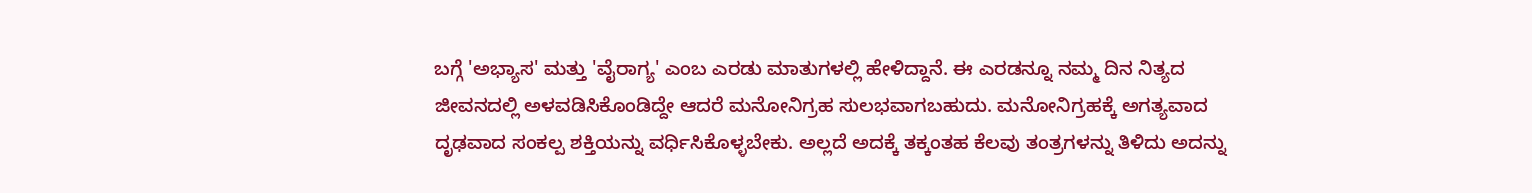ಬಗ್ಗೆ 'ಅಭ್ಯಾಸ' ಮತ್ತು 'ವೈರಾಗ್ಯ' ಎಂಬ ಎರಡು ಮಾತುಗಳಲ್ಲಿ ಹೇಳಿದ್ದಾನೆ. ಈ ಎರಡನ್ನೂ ನಮ್ಮ ದಿನ ನಿತ್ಯದ ಜೀವನದಲ್ಲಿ ಅಳವಡಿಸಿಕೊಂಡಿದ್ದೇ ಆದರೆ ಮನೋನಿಗ್ರಹ ಸುಲಭವಾಗಬಹುದು. ಮನೋನಿಗ್ರಹಕ್ಕೆ ಅಗತ್ಯವಾದ ದೃಢವಾದ ಸಂಕಲ್ಪ ಶಕ್ತಿಯನ್ನು ವರ್ಧಿಸಿಕೊಳ್ಳಬೇಕು. ಅಲ್ಲದೆ ಅದಕ್ಕೆ ತಕ್ಕಂತಹ ಕೆಲವು ತಂತ್ರಗಳನ್ನು ತಿಳಿದು ಅದನ್ನು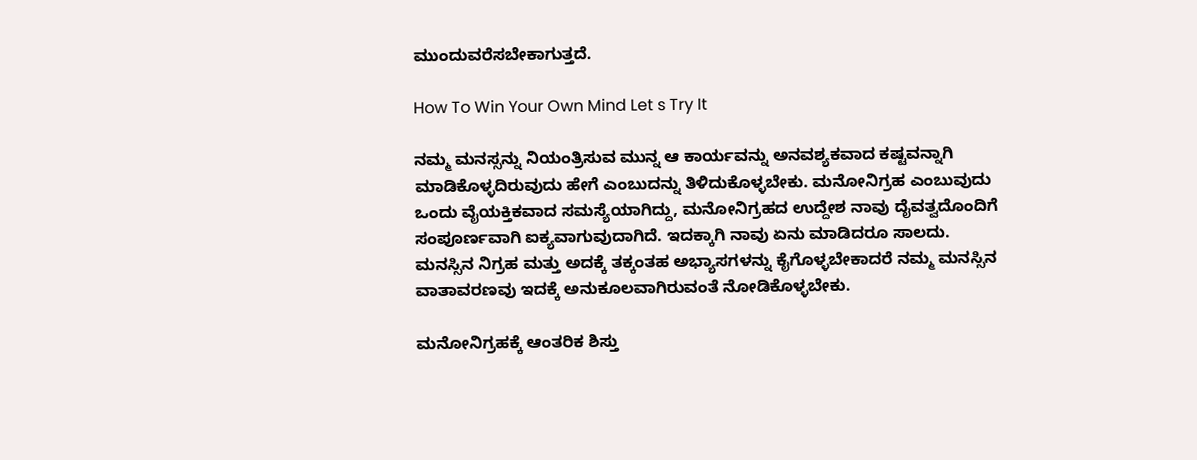ಮುಂದುವರೆಸಬೇಕಾಗುತ್ತದೆ.

How To Win Your Own Mind Let s Try It

ನಮ್ಮ ಮನಸ್ಸನ್ನು ನಿಯಂತ್ರಿಸುವ ಮುನ್ನ ಆ ಕಾರ್ಯವನ್ನು ಅನವಶ್ಯಕವಾದ ಕಷ್ಟವನ್ನಾಗಿ ಮಾಡಿಕೊಳ್ಳದಿರುವುದು ಹೇಗೆ ಎಂಬುದನ್ನು ತಿಳಿದುಕೊಳ್ಳಬೇಕು. ಮನೋನಿಗ್ರಹ ಎಂಬುವುದು ಒಂದು ವೈಯಕ್ತಿಕವಾದ ಸಮಸ್ಯೆಯಾಗಿದ್ದು, ಮನೋನಿಗ್ರಹದ ಉದ್ದೇಶ ನಾವು ದೈವತ್ವದೊಂದಿಗೆ ಸಂಪೂರ್ಣವಾಗಿ ಐಕ್ಯವಾಗುವುದಾಗಿದೆ. ಇದಕ್ಕಾಗಿ ನಾವು ಏನು ಮಾಡಿದರೂ ಸಾಲದು. ಮನಸ್ಸಿನ ನಿಗ್ರಹ ಮತ್ತು ಅದಕ್ಕೆ ತಕ್ಕಂತಹ ಅಭ್ಯಾಸಗಳನ್ನು ಕೈಗೊಳ್ಳಬೇಕಾದರೆ ನಮ್ಮ ಮನಸ್ಸಿನ ವಾತಾವರಣವು ಇದಕ್ಕೆ ಅನುಕೂಲವಾಗಿರುವಂತೆ ನೋಡಿಕೊಳ್ಳಬೇಕು.

ಮನೋನಿಗ್ರಹಕ್ಕೆ ಆಂತರಿಕ ಶಿಸ್ತು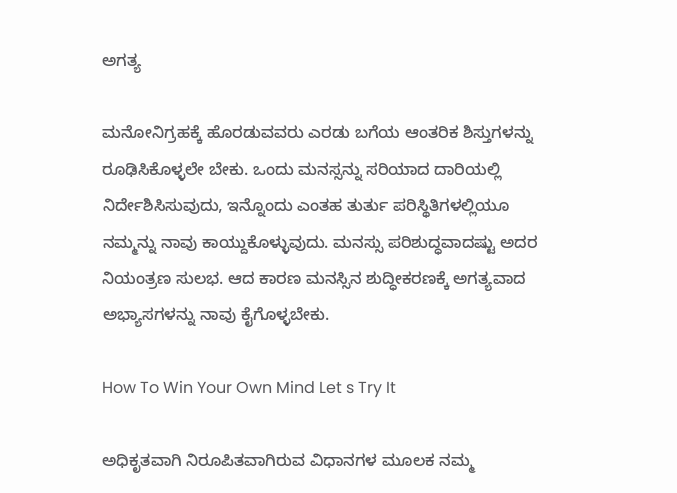ಅಗತ್ಯ

ಮನೋನಿಗ್ರಹಕ್ಕೆ ಹೊರಡುವವರು ಎರಡು ಬಗೆಯ ಆಂತರಿಕ ಶಿಸ್ತುಗಳನ್ನು ರೂಢಿಸಿಕೊಳ್ಳಲೇ ಬೇಕು. ಒಂದು ಮನಸ್ಸನ್ನು ಸರಿಯಾದ ದಾರಿಯಲ್ಲಿ ನಿರ್ದೇಶಿಸಿಸುವುದು, ಇನ್ನೊಂದು ಎಂತಹ ತುರ್ತು ಪರಿಸ್ಥಿತಿಗಳಲ್ಲಿಯೂ ನಮ್ಮನ್ನು ನಾವು ಕಾಯ್ದುಕೊಳ್ಳುವುದು. ಮನಸ್ಸು ಪರಿಶುದ್ಧವಾದಷ್ಟು ಅದರ ನಿಯಂತ್ರಣ ಸುಲಭ. ಆದ ಕಾರಣ ಮನಸ್ಸಿನ ಶುದ್ಧೀಕರಣಕ್ಕೆ ಅಗತ್ಯವಾದ ಅಭ್ಯಾಸಗಳನ್ನು ನಾವು ಕೈಗೊಳ್ಳಬೇಕು.

How To Win Your Own Mind Let s Try It

ಅಧಿಕೃತವಾಗಿ ನಿರೂಪಿತವಾಗಿರುವ ವಿಧಾನಗಳ ಮೂಲಕ ನಮ್ಮ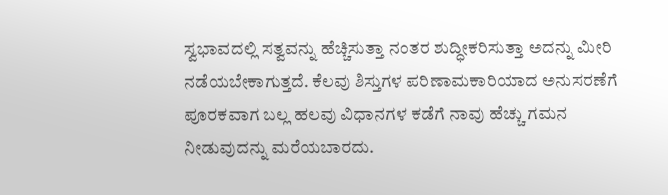ಸ್ವಭಾವದಲ್ಲಿ ಸತ್ವವನ್ನು ಹೆಚ್ಚಿಸುತ್ತಾ ನಂತರ ಶುದ್ಧೀಕರಿಸುತ್ತಾ ಅದನ್ನು ಮೀರಿ ನಡೆಯಬೇಕಾಗುತ್ತದೆ. ಕೆಲವು ಶಿಸ್ತುಗಳ ಪರಿಣಾಮಕಾರಿಯಾದ ಅನುಸರಣೆಗೆ ಪೂರಕವಾಗ ಬಲ್ಲ ಹಲವು ವಿಧಾನಗಳ ಕಡೆಗೆ ನಾವು ಹೆಚ್ಚು ಗಮನ ನೀಡುವುದನ್ನು ಮರೆಯಬಾರದು.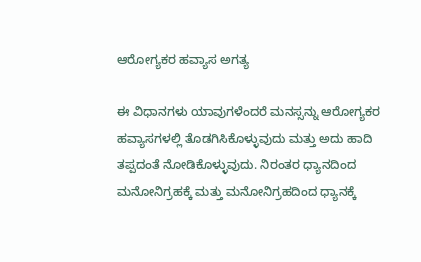ಆರೋಗ್ಯಕರ ಹವ್ಯಾಸ ಅಗತ್ಯ

ಈ ವಿಧಾನಗಳು ಯಾವುಗಳೆಂದರೆ ಮನಸ್ಸನ್ನು ಆರೋಗ್ಯಕರ ಹವ್ಯಾಸಗಳಲ್ಲಿ ತೊಡಗಿಸಿಕೊಳ್ಳುವುದು ಮತ್ತು ಅದು ಹಾದಿ ತಪ್ಪದಂತೆ ನೋಡಿಕೊಳ್ಳುವುದು. ನಿರಂತರ ಧ್ಯಾನದಿಂದ ಮನೋನಿಗ್ರಹಕ್ಕೆ ಮತ್ತು ಮನೋನಿಗ್ರಹದಿಂದ ಧ್ಯಾನಕ್ಕೆ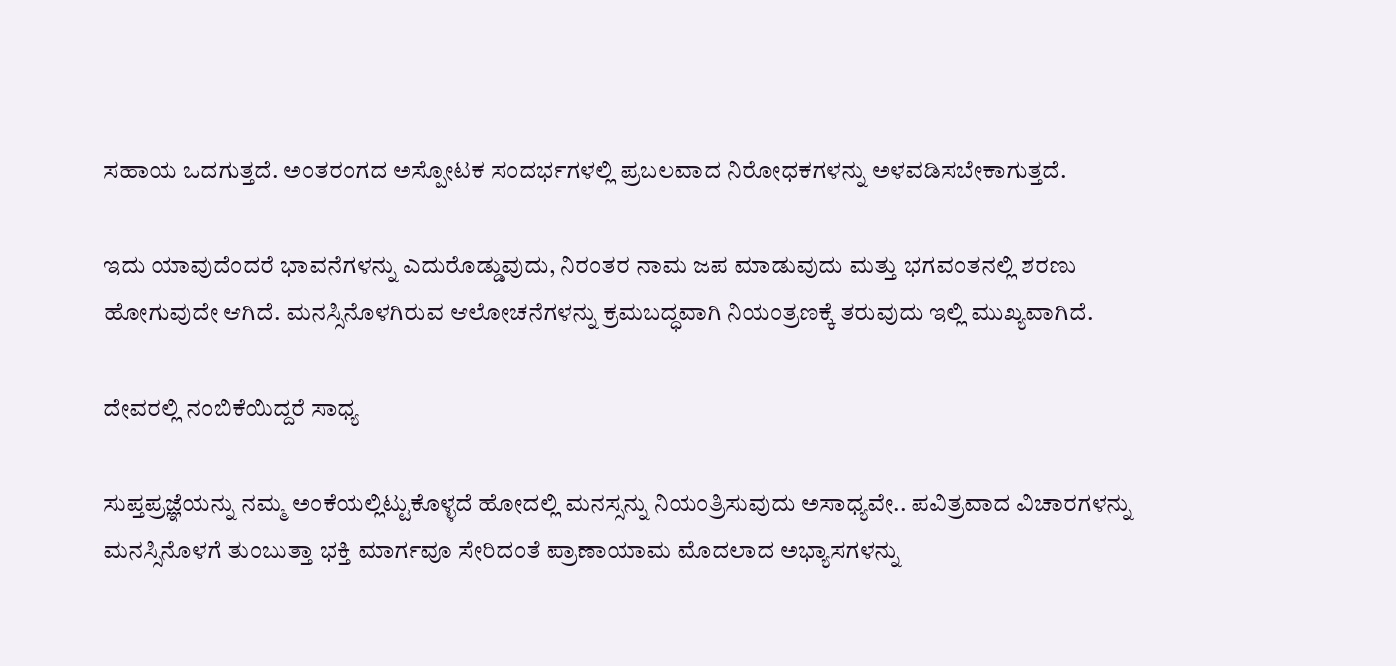ಸಹಾಯ ಒದಗುತ್ತದೆ. ಅಂತರಂಗದ ಅಸ್ಪೋಟಕ ಸಂದರ್ಭಗಳಲ್ಲಿ ಪ್ರಬಲವಾದ ನಿರೋಧಕಗಳನ್ನು ಅಳವಡಿಸಬೇಕಾಗುತ್ತದೆ.

ಇದು ಯಾವುದೆಂದರೆ ಭಾವನೆಗಳನ್ನು ಎದುರೊಡ್ಡುವುದು, ನಿರಂತರ ನಾಮ ಜಪ ಮಾಡುವುದು ಮತ್ತು ಭಗವಂತನಲ್ಲಿ ಶರಣು ಹೋಗುವುದೇ ಆಗಿದೆ. ಮನಸ್ಸಿನೊಳಗಿರುವ ಆಲೋಚನೆಗಳನ್ನು ಕ್ರಮಬದ್ಧವಾಗಿ ನಿಯಂತ್ರಣಕ್ಕೆ ತರುವುದು ಇಲ್ಲಿ ಮುಖ್ಯವಾಗಿದೆ.

ದೇವರಲ್ಲಿ ನಂಬಿಕೆಯಿದ್ದರೆ ಸಾಧ್ಯ

ಸುಪ್ತಪ್ರಜ್ಞೆಯನ್ನು ನಮ್ಮ ಅಂಕೆಯಲ್ಲಿಟ್ಟುಕೊಳ್ಳದೆ ಹೋದಲ್ಲಿ ಮನಸ್ಸನ್ನು ನಿಯಂತ್ರಿಸುವುದು ಅಸಾಧ್ಯವೇ.. ಪವಿತ್ರವಾದ ವಿಚಾರಗಳನ್ನು ಮನಸ್ಸಿನೊಳಗೆ ತುಂಬುತ್ತಾ ಭಕ್ತಿ ಮಾರ್ಗವೂ ಸೇರಿದಂತೆ ಪ್ರಾಣಾಯಾಮ ಮೊದಲಾದ ಅಭ್ಯಾಸಗಳನ್ನು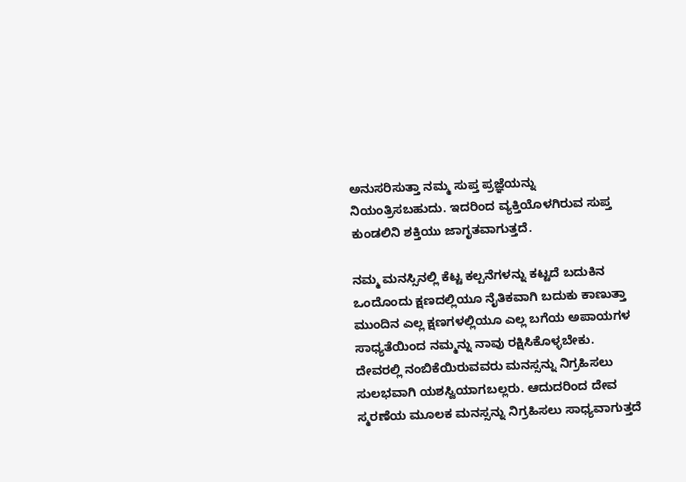ಅನುಸರಿಸುತ್ತಾ ನಮ್ಮ ಸುಪ್ತ ಪ್ರಜ್ಞೆಯನ್ನು ನಿಯಂತ್ರಿಸಬಹುದು. ಇದರಿಂದ ವ್ಯಕ್ತಿಯೊಳಗಿರುವ ಸುಪ್ತ ಕುಂಡಲಿನಿ ಶಕ್ತಿಯು ಜಾಗೃತವಾಗುತ್ತದೆ.

ನಮ್ಮ ಮನಸ್ಸಿನಲ್ಲಿ ಕೆಟ್ಟ ಕಲ್ಪನೆಗಳನ್ನು ಕಟ್ಟದೆ ಬದುಕಿನ ಒಂದೊಂದು ಕ್ಷಣದಲ್ಲಿಯೂ ನೈತಿಕವಾಗಿ ಬದುಕು ಕಾಣುತ್ತಾ ಮುಂದಿನ ಎಲ್ಲ ಕ್ಷಣಗಳಲ್ಲಿಯೂ ಎಲ್ಲ ಬಗೆಯ ಅಪಾಯಗಳ ಸಾಧ್ಯತೆಯಿಂದ ನಮ್ಮನ್ನು ನಾವು ರಕ್ಷಿಸಿಕೊಳ್ಳಬೇಕು. ದೇವರಲ್ಲಿ ನಂಬಿಕೆಯಿರುವವರು ಮನಸ್ಸನ್ನು ನಿಗ್ರಹಿಸಲು ಸುಲಭವಾಗಿ ಯಶಸ್ವಿಯಾಗಬಲ್ಲರು. ಆದುದರಿಂದ ದೇವ ಸ್ಮರಣೆಯ ಮೂಲಕ ಮನಸ್ಸನ್ನು ನಿಗ್ರಹಿಸಲು ಸಾಧ್ಯವಾಗುತ್ತದೆ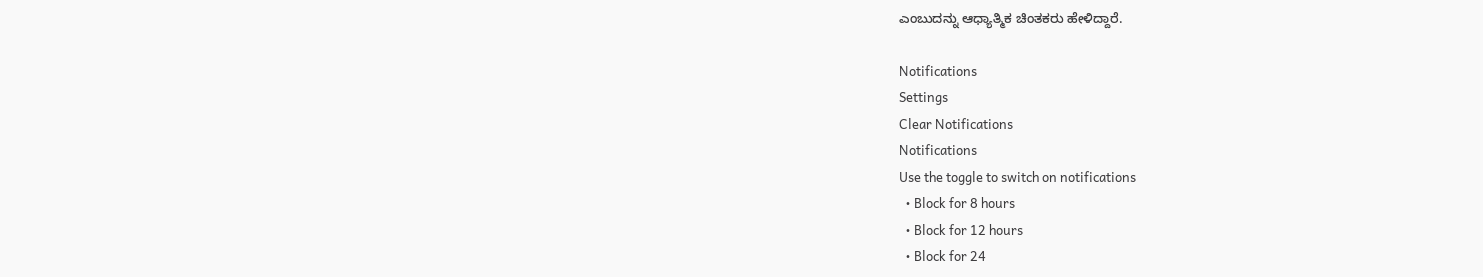ಎಂಬುದನ್ನು ಆಧ್ಯಾತ್ಮಿಕ ಚಿಂತಕರು ಹೇಳಿದ್ದಾರೆ.

Notifications
Settings
Clear Notifications
Notifications
Use the toggle to switch on notifications
  • Block for 8 hours
  • Block for 12 hours
  • Block for 24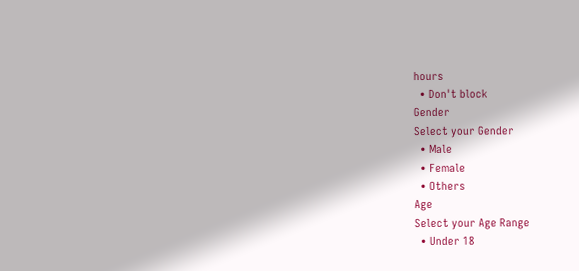hours
  • Don't block
Gender
Select your Gender
  • Male
  • Female
  • Others
Age
Select your Age Range
  • Under 18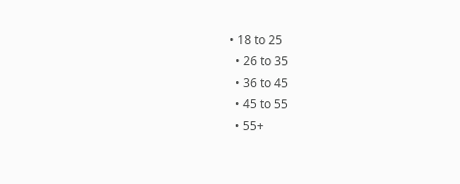• 18 to 25
  • 26 to 35
  • 36 to 45
  • 45 to 55
  • 55+